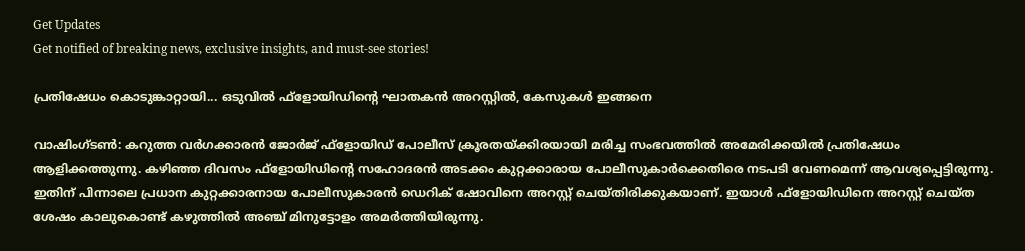Get Updates
Get notified of breaking news, exclusive insights, and must-see stories!

പ്രതിഷേധം കൊടുങ്കാറ്റായി... ഒടുവില്‍ ഫ്‌ളോയിഡിന്റെ ഘാതകന്‍ അറസ്റ്റില്‍, കേസുകള്‍ ഇങ്ങനെ

വാഷിംഗ്ടണ്‍: കറുത്ത വര്‍ഗക്കാരന്‍ ജോര്‍ജ് ഫ്‌ളോയിഡ് പോലീസ് ക്രൂരതയ്ക്കിരയായി മരിച്ച സംഭവത്തില്‍ അമേരിക്കയില്‍ പ്രതിഷേധം ആളിക്കത്തുന്നു. കഴിഞ്ഞ ദിവസം ഫ്‌ളോയിഡിന്റെ സഹോദരന്‍ അടക്കം കുറ്റക്കാരായ പോലീസുകാര്‍ക്കെതിരെ നടപടി വേണമെന്ന് ആവശ്യപ്പെട്ടിരുന്നു. ഇതിന് പിന്നാലെ പ്രധാന കുറ്റക്കാരനായ പോലീസുകാരന്‍ ഡെറിക് ഷോവിനെ അറസ്റ്റ് ചെയ്തിരിക്കുകയാണ്. ഇയാള്‍ ഫ്‌ളോയിഡിനെ അറസ്റ്റ് ചെയ്ത ശേഷം കാലുകൊണ്ട് കഴുത്തില്‍ അഞ്ച് മിനുട്ടോളം അമര്‍ത്തിയിരുന്നു.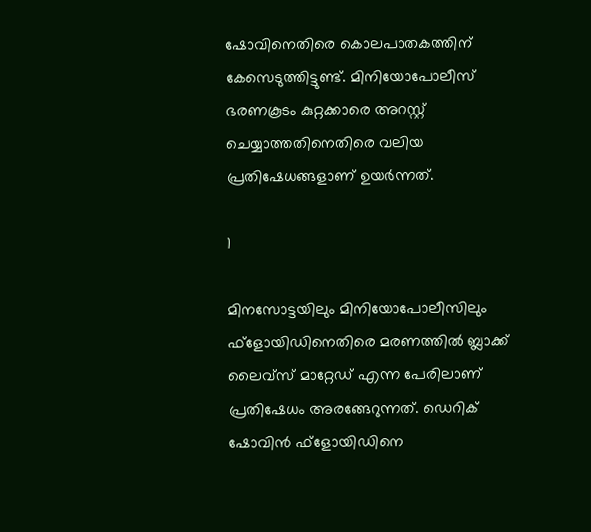ഷോവിനെതിരെ കൊലപാതകത്തിന് കേസെടുത്തിട്ടുണ്ട്. മിനിയോപോലീസ് ഭരണകൂടം കുറ്റക്കാരെ അറസ്റ്റ് ചെയ്യാത്തതിനെതിരെ വലിയ പ്രതിഷേധങ്ങളാണ് ഉയര്‍ന്നത്.

1

മിനസോട്ടയിലും മിനിയോപോലീസിലും ഫ്‌ളോയിഡിനെതിരെ മരണത്തില്‍ ബ്ലാക്ക് ലൈവ്‌സ് മാറ്റേഡ് എന്ന പേരിലാണ് പ്രതിഷേധം അരങ്ങേറുന്നത്. ഡെറിക് ഷോവിന്‍ ഫ്‌ളോയിഡിനെ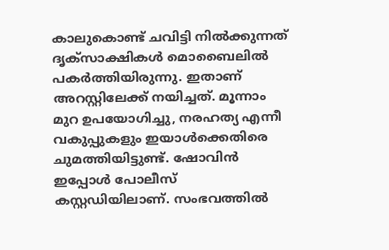കാലുകൊണ്ട് ചവിട്ടി നില്‍ക്കുന്നത് ദൃക്‌സാക്ഷികള്‍ മൊബൈലില്‍ പകര്‍ത്തിയിരുന്നു. ഇതാണ് അറസ്റ്റിലേക്ക് നയിച്ചത്. മൂന്നാം മുറ ഉപയോഗിച്ചു, നരഹത്യ എന്നീ വകുപ്പുകളും ഇയാള്‍ക്കെതിരെ ചുമത്തിയിട്ടുണ്ട്. ഷോവിന്‍ ഇപ്പോള്‍ പോലീസ് കസ്റ്റഡിയിലാണ്. സംഭവത്തില്‍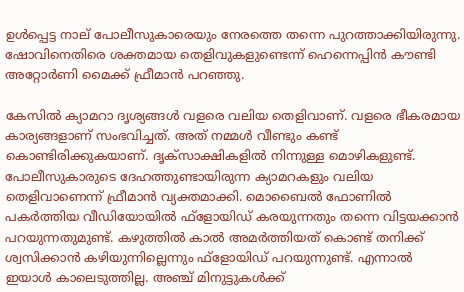ഉള്‍പ്പെട്ട നാല് പോലീസുകാരെയും നേരത്തെ തന്നെ പുറത്താക്കിയിരുന്നു. ഷോവിനെതിരെ ശക്തമായ തെളിവുകളുണ്ടെന്ന് ഹെന്നെപ്പിന്‍ കൗണ്ടി അറ്റോര്‍ണി മൈക്ക് ഫ്രീമാന്‍ പറഞ്ഞു.

കേസില്‍ ക്യാമറാ ദൃശ്യങ്ങള്‍ വളരെ വലിയ തെളിവാണ്. വളരെ ഭീകരമായ കാര്യങ്ങളാണ് സംഭവിച്ചത്. അത് നമ്മള്‍ വീണ്ടും കണ്ട് കൊണ്ടിരിക്കുകയാണ്. ദൃക്‌സാക്ഷികളില്‍ നിന്നുള്ള മൊഴികളുണ്ട്. പോലീസുകാരുടെ ദേഹത്തുണ്ടായിരുന്ന ക്യാമറകളും വലിയ തെളിവാണെന്ന് ഫ്രീമാന്‍ വ്യക്തമാക്കി. മൊബൈല്‍ ഫോണില്‍ പകര്‍ത്തിയ വീഡിയോയില്‍ ഫ്‌ളോയിഡ് കരയുന്നതും തന്നെ വിട്ടയക്കാന്‍ പറയുന്നതുമുണ്ട്. കഴുത്തില്‍ കാല്‍ അമര്‍ത്തിയത് കൊണ്ട് തനിക്ക് ശ്വസിക്കാന്‍ കഴിയുന്നില്ലെന്നും ഫ്‌ളോയിഡ് പറയുന്നുണ്ട്. എന്നാല്‍ ഇയാള്‍ കാലെടുത്തില്ല. അഞ്ച് മിനുട്ടുകള്‍ക്ക്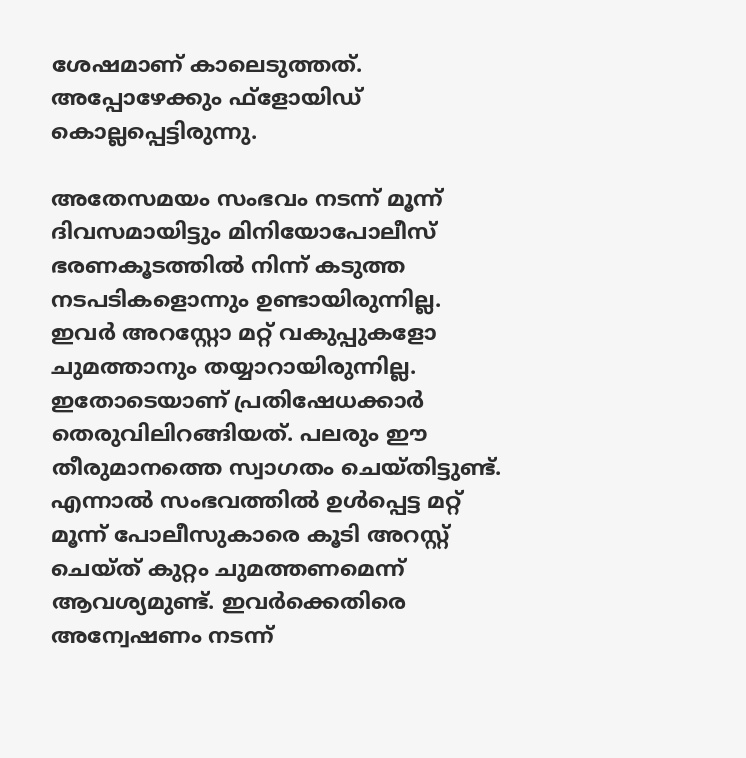ശേഷമാണ് കാലെടുത്തത്. അപ്പോഴേക്കും ഫ്‌ളോയിഡ് കൊല്ലപ്പെട്ടിരുന്നു.

അതേസമയം സംഭവം നടന്ന് മൂന്ന് ദിവസമായിട്ടും മിനിയോപോലീസ് ഭരണകൂടത്തില്‍ നിന്ന് കടുത്ത നടപടികളൊന്നും ഉണ്ടായിരുന്നില്ല. ഇവര്‍ അറസ്റ്റോ മറ്റ് വകുപ്പുകളോ ചുമത്താനും തയ്യാറായിരുന്നില്ല. ഇതോടെയാണ് പ്രതിഷേധക്കാര്‍ തെരുവിലിറങ്ങിയത്. പലരും ഈ തീരുമാനത്തെ സ്വാഗതം ചെയ്തിട്ടുണ്ട്. എന്നാല്‍ സംഭവത്തില്‍ ഉള്‍പ്പെട്ട മറ്റ് മൂന്ന് പോലീസുകാരെ കൂടി അറസ്റ്റ് ചെയ്ത് കുറ്റം ചുമത്തണമെന്ന് ആവശ്യമുണ്ട്. ഇവര്‍ക്കെതിരെ അന്വേഷണം നടന്ന്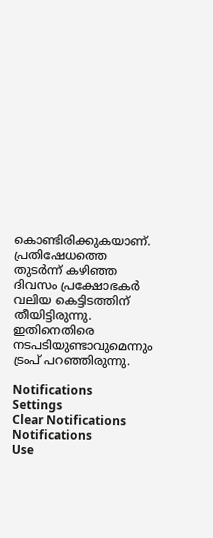കൊണ്ടിരിക്കുകയാണ്. പ്രതിഷേധത്തെ തുടര്‍ന്ന് കഴിഞ്ഞ ദിവസം പ്രക്ഷോഭകര്‍ വലിയ കെട്ടിടത്തിന് തീയിട്ടിരുന്നു. ഇതിനെതിരെ നടപടിയുണ്ടാവുമെന്നും ട്രംപ് പറഞ്ഞിരുന്നു.

Notifications
Settings
Clear Notifications
Notifications
Use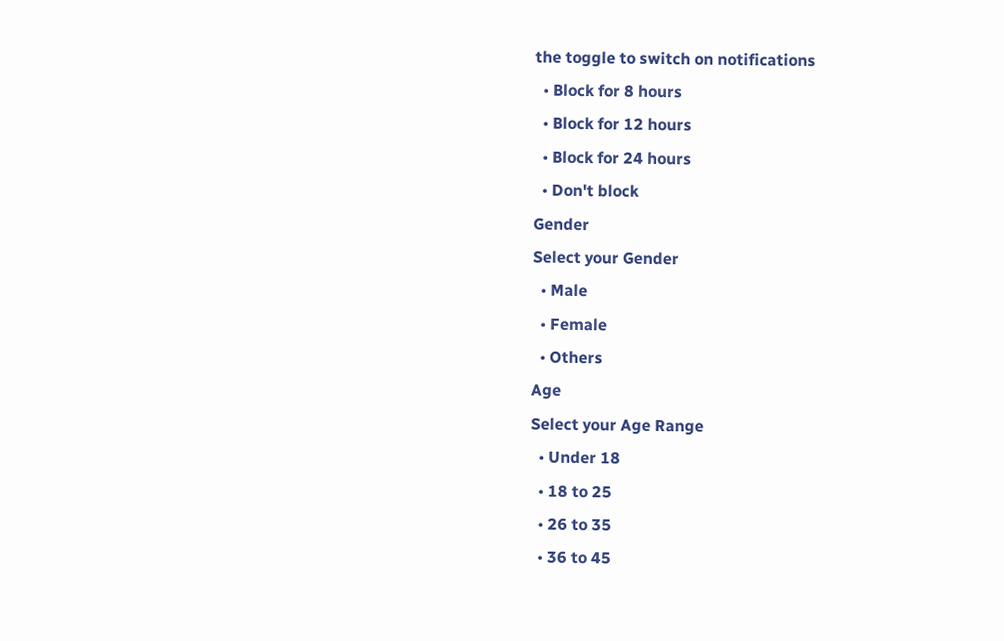the toggle to switch on notifications
  • Block for 8 hours
  • Block for 12 hours
  • Block for 24 hours
  • Don't block
Gender
Select your Gender
  • Male
  • Female
  • Others
Age
Select your Age Range
  • Under 18
  • 18 to 25
  • 26 to 35
  • 36 to 45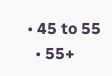• 45 to 55
  • 55+